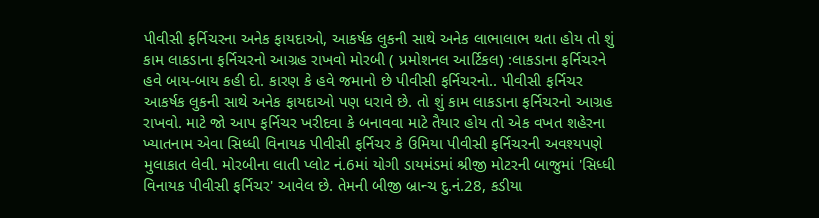પીવીસી ફર્નિચરના અનેક ફાયદાઓ, આકર્ષક લુકની સાથે અનેક લાભાલાભ થતા હોય તો શું કામ લાકડાના ફર્નિચરનો આગ્રહ રાખવો મોરબી ( પ્રમોશનલ આર્ટિકલ) :લાકડાના ફર્નિચરને હવે બાય-બાય કહી દો. કારણ કે હવે જમાનો છે પીવીસી ફર્નિચરનો.. પીવીસી ફર્નિચર આકર્ષક લુકની સાથે અનેક ફાયદાઓ પણ ધરાવે છે. તો શું કામ લાકડાના ફર્નિચરનો આગ્રહ રાખવો. માટે જો આપ ફર્નિચર ખરીદવા કે બનાવવા માટે તૈયાર હોય તો એક વખત શહેરના ખ્યાતનામ એવા સિધ્ધી વિનાયક પીવીસી ફર્નિચર કે ઉમિયા પીવીસી ફર્નિચરની અવશ્યપણે મુલાકાત લેવી. મોરબીના લાતી પ્લોટ નં.6માં યોગી ડાયમંડમાં શ્રીજી મોટરની બાજુમાં 'સિધ્ધી વિનાયક પીવીસી ફર્નિચર' આવેલ છે. તેમની બીજી બ્રાન્ચ દુ.નં.28, કડીયા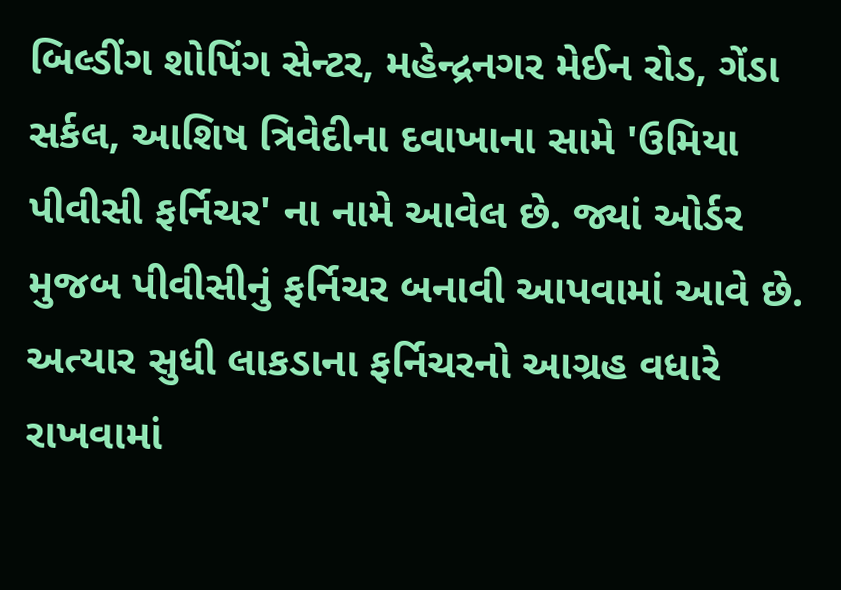બિલ્ડીંગ શોપિંગ સેન્ટર, મહેન્દ્રનગર મેઈન રોડ, ગેંડા સર્કલ, આશિષ ત્રિવેદીના દવાખાના સામે 'ઉમિયા પીવીસી ફર્નિચર' ના નામે આવેલ છે. જ્યાં ઓર્ડર મુજબ પીવીસીનું ફર્નિચર બનાવી આપવામાં આવે છે. અત્યાર સુધી લાકડાના ફર્નિચરનો આગ્રહ વધારે રાખવામાં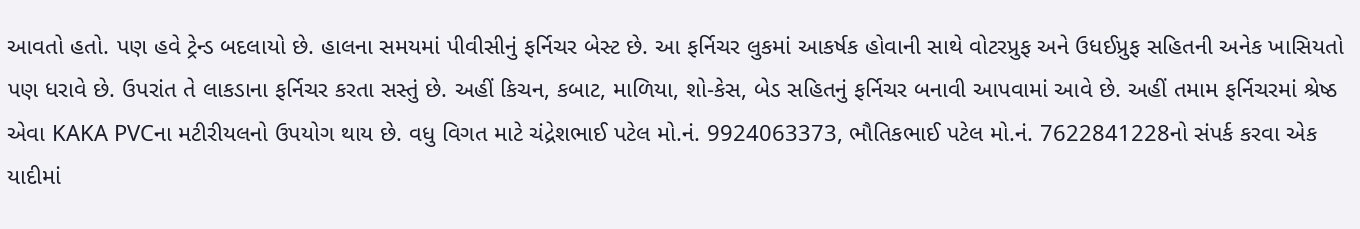આવતો હતો. પણ હવે ટ્રેન્ડ બદલાયો છે. હાલના સમયમાં પીવીસીનું ફર્નિચર બેસ્ટ છે. આ ફર્નિચર લુકમાં આકર્ષક હોવાની સાથે વોટરપ્રુફ અને ઉધઈપ્રુફ સહિતની અનેક ખાસિયતો પણ ધરાવે છે. ઉપરાંત તે લાકડાના ફર્નિચર કરતા સસ્તું છે. અહીં કિચન, કબાટ, માળિયા, શો-કેસ, બેડ સહિતનું ફર્નિચર બનાવી આપવામાં આવે છે. અહીં તમામ ફર્નિચરમાં શ્રેષ્ઠ એવા KAKA PVCના મટીરીયલનો ઉપયોગ થાય છે. વધુ વિગત માટે ચંદ્રેશભાઈ પટેલ મો.નં. 9924063373, ભૌતિકભાઈ પટેલ મો.નં. 7622841228નો સંપર્ક કરવા એક યાદીમાં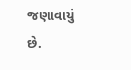જણાવાયું છે.